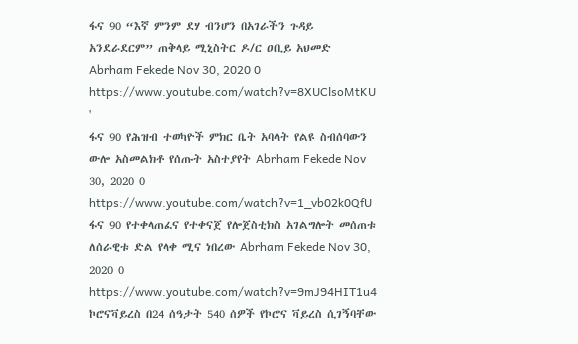ፋና 90 “እኛ ምንም ደሃ ብንሆን በአገራችን ጉዳይ አንደራደርም” ጠቅላይ ሚኒስትር ዶ/ር ዐቢይ አህመድ Abrham Fekede Nov 30, 2020 0 https://www.youtube.com/watch?v=8XUClsoMtKU '
ፋና 90 የሕዝብ ተወካዮች ምክር ቤት አባላት የልዩ ስብሰባውን ውሎ አስመልክቶ የሰጡት አስተያየት Abrham Fekede Nov 30, 2020 0 https://www.youtube.com/watch?v=1_vb02k0QfU
ፋና 90 የተቀላጠፈና የተቀናጀ የሎጀስቲክስ አገልግሎት መሰጠቱ ለሰራዊቱ ድል የላቀ ሚና ነበረው Abrham Fekede Nov 30, 2020 0 https://www.youtube.com/watch?v=9mJ94HIT1u4
ኮሮናቫይረስ በ24 ሰዓታት 540 ሰዎች የኮሮና ቫይረስ ሲገኝባቸው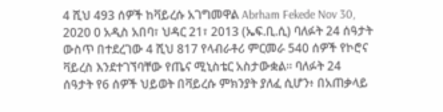4 ሺህ 493 ሰዎች ከቫይረሱ አገግመዋል Abrham Fekede Nov 30, 2020 0 አዲስ አበባ፣ ህዳር 21፣ 2013 (ኤፍ.ቢ.ሲ) ባለፉት 24 ሰዓታት ውስጥ በተደረገው 4 ሺህ 817 የላብራቶሪ ምርመራ 540 ሰዎች የኮሮና ቫይረስ እንደተገኘባቸው የጤና ሚኒስቴር አስታውቋል። ባለፉት 24 ሰዓታት የ6 ሰዎች ህይወት በቫይረሱ ምክንያት ያለፈ ሲሆን፥ በአጠቃላይ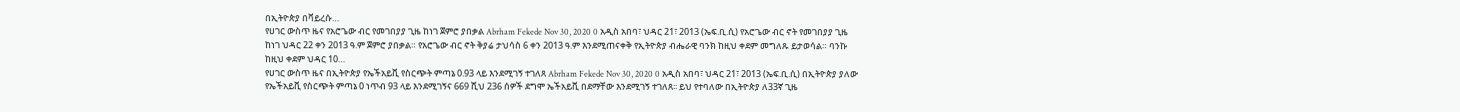በኢትዮጵያ በቫይረሱ…
የሀገር ውስጥ ዜና የአሮጌው ብር የመገበያያ ጊዜ ከነገ ጀምሮ ያበቃል Abrham Fekede Nov 30, 2020 0 አዲስ አበባ፣ ህዳር 21፣ 2013 (ኤፍ.ቢ.ሲ) የአሮጌው ብር ኖት የመገበያያ ጊዜ ከነገ ህዳር 22 ቀን 2013 ዓ.ም ጀምሮ ያበቃል። የአሮጌው ብር ኖት ቅያሬ ታህሳስ 6 ቀን 2013 ዓ.ም እንደሚጠናቀቅ የኢትዮጵያ ብሔራዊ ባንክ ከዚህ ቀደም መግለጹ ይታወሳል። ባንኩ ከዚህ ቀደም ህዳር 10…
የሀገር ውስጥ ዜና በኢትዮጵያ የኤችአይቪ የስርጭት ምጣኔ 0.93 ላይ እንደሚገኝ ተገለጸ Abrham Fekede Nov 30, 2020 0 አዲስ አበባ፣ ህዳር 21፣ 2013 (ኤፍ.ቢ.ሲ) በኢትዮጵያ ያለው የኤችአይቪ የስርጭት ምጣኔ 0 ነጥብ 93 ላይ እንደሚገኝና 669 ሺህ 236 ሰዎች ደግሞ ኤችአይቪ በደማቸው እንደሚገኝ ተገለጸ፡፡ ይህ የተባለው በኢትዮጵያ ለ33ኛ ጊዜ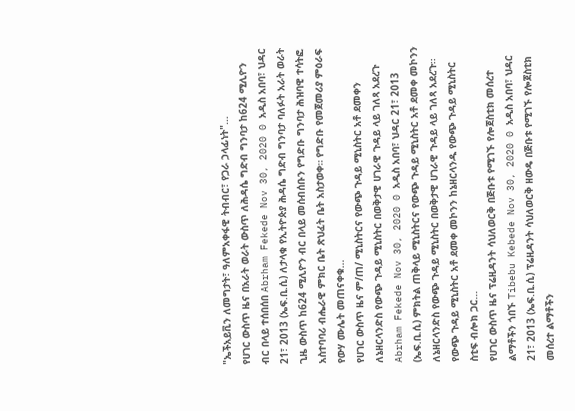"ኤችአይቪን ለመግታት፣ ዓለምአቀፋዊ ትብብር፣ የጋራ ኃላፊነት"…
የሀገር ውስጥ ዜና በአራት ወራት ውስጥ ለሕዳሴ ግድብ ግንባታ ከ624 ሚሊዮን ብር በላይ ተሰበሰበ Abrham Fekede Nov 30, 2020 0 አዲስ አበባ፣ ህዳር 21፣ 2013 (ኤፍ.ቢ.ሲ) ለታላቁ የኢትዮጵያ ሕዳሴ ግድብ ግንባታ ባለፉት አራት ወራት ጊዜ ውስጥ ከ624 ሚሊዮን ብር በላይ መሰብሰቡን የግድቡ ግንባታ ሕዝባዊ ተሳትፎ አስተባባሪ ብሔራዊ ምክር ቤት ጽህፈት ቤት አስታወቀ። የግድቡ የመጀመሪያ ምዕራፍ የውሃ ሙሌት መጠናቀቁ…
የሀገር ውስጥ ዜና ም/ጠ/ ሚኒስትርና የውጭ ጉዳይ ሚኒስትር አቶ ደመቀን ለኔዘርላንድስ የውጭ ጉዳይ ሚኒስትር በወቅታዊ ሀገራዊ ጉዳይ ላይ ገለጻ አደረጉ Abrham Fekede Nov 30, 2020 0 አዲስ አበባ፣ ህዳር 21፣ 2013 (ኤፍ.ቢ.ሲ) ምክትል ጠቅላይ ሚኒስትርና የውጭ ጉዳይ ሚኒስትር አቶ ደመቀ መኮንን ለኔዘርላንድስ የውጭ ጉዳይ ሚኒስትር በወቅታዊ ሀገራዊ ጉዳይ ላይ ገለጻ አደረጉ፡፡ የውጭ ጉዳይ ሚኒስትር አቶ ደመቀ መኮንን ከኔዘርላንዱ የውጭ ጉዳይ ሚኒስትር ስቲፍ ብሎክ ጋር…
የሀገር ውስጥ ዜና ፕሬዚዳንት ሳህለወርቅ በጅቡቱ የሚገኙ የሎጀስቲክ መሰረተ ልማቶችን ጎበኙ Tibebu Kebede Nov 30, 2020 0 አዲስ አበባ፣ ህዳር 21፣ 2013 (ኤፍ.ቢ.ሲ) ፕሬዚዳንት ሳህለወርቅ ዘውዴ በጅቡቱ የሚገኙ የሎጀስቲክ መሰረተ ልማቶችን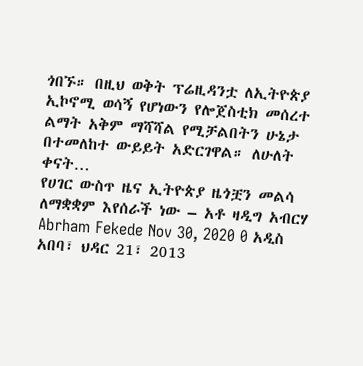ጎበኙ። በዚህ ወቅት ፕሬዚዳንቷ ለኢትዮጵያ ኢኮኖሚ ወሳኝ የሆነውን የሎጀስቲክ መሰረተ ልማት አቅም ማሻሻል የሚቻልበትን ሁኔታ በተመለከተ ውይይት አድርገዋል። ለሁለት ቀናት…
የሀገር ውስጥ ዜና ኢትዮጵያ ዜጎቿን መልሳ ለማቋቋም እየሰራች ነው – አቶ ዛዲግ አብርሃ Abrham Fekede Nov 30, 2020 0 አዲስ አበባ፣ ህዳር 21፣ 2013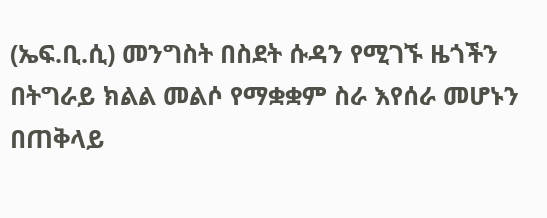(ኤፍ.ቢ.ሲ) መንግስት በስደት ሱዳን የሚገኙ ዜጎችን በትግራይ ክልል መልሶ የማቋቋም ስራ እየሰራ መሆኑን በጠቅላይ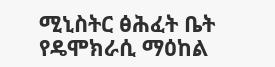ሚኒስትር ፅሕፈት ቤት የዴሞክራሲ ማዕከል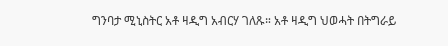ግንባታ ሚኒስትር አቶ ዛዲግ አብርሃ ገለጹ። አቶ ዛዲግ ህወሓት በትግራይ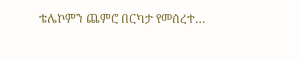ቴሌኮምን ጨምሮ በርካታ የመሰረተ…